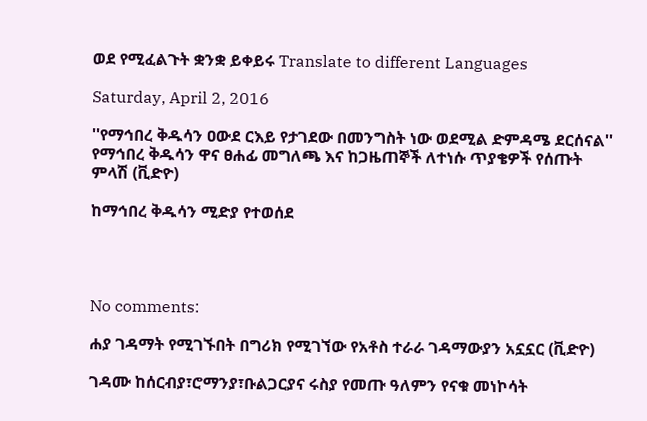ወደ የሚፈልጉት ቋንቋ ይቀይሩ Translate to different Languages

Saturday, April 2, 2016

''የማኅበረ ቅዱሳን ዐውደ ርእይ የታገደው በመንግስት ነው ወደሚል ድምዳሜ ደርሰናል'' የማኅበረ ቅዱሳን ዋና ፀሐፊ መግለጫ እና ከጋዜጠኞች ለተነሱ ጥያቄዎች የሰጡት ምላሽ (ቪድዮ)

ከማኅበረ ቅዱሳን ሚድያ የተወሰደ




No comments:

ሐያ ገዳማት የሚገኙበት በግሪክ የሚገኘው የአቶስ ተራራ ገዳማውያን አኗኗር (ቪድዮ)

ገዳሙ ከሰርብያ፣ሮማንያ፣ቡልጋርያና ሩስያ የመጡ ዓለምን የናቁ መነኮሳት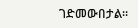ገድመውበታል።